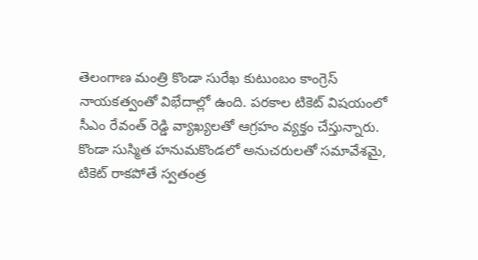తెలంగాణ మంత్రి కొండా సురేఖ కుటుంబం కాంగ్రెస్ నాయకత్వంతో విభేదాల్లో ఉంది. పరకాల టికెట్ విషయంలో సీఎం రేవంత్ రెడ్డి వ్యాఖ్యలతో ఆగ్రహం వ్యక్తం చేస్తున్నారు. కొండా సుస్మిత హనుమకొండలో అనుచరులతో సమావేశమై, టికెట్ రాకపోతే స్వతంత్ర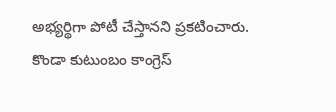అభ్యర్థిగా పోటీ చేస్తానని ప్రకటించారు.
కొండా కుటుంబం కాంగ్రెస్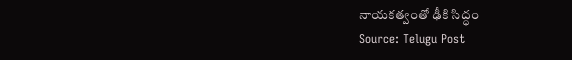నాయకత్వంతో ఢీకి సిద్ధం
Source: Telugu Post